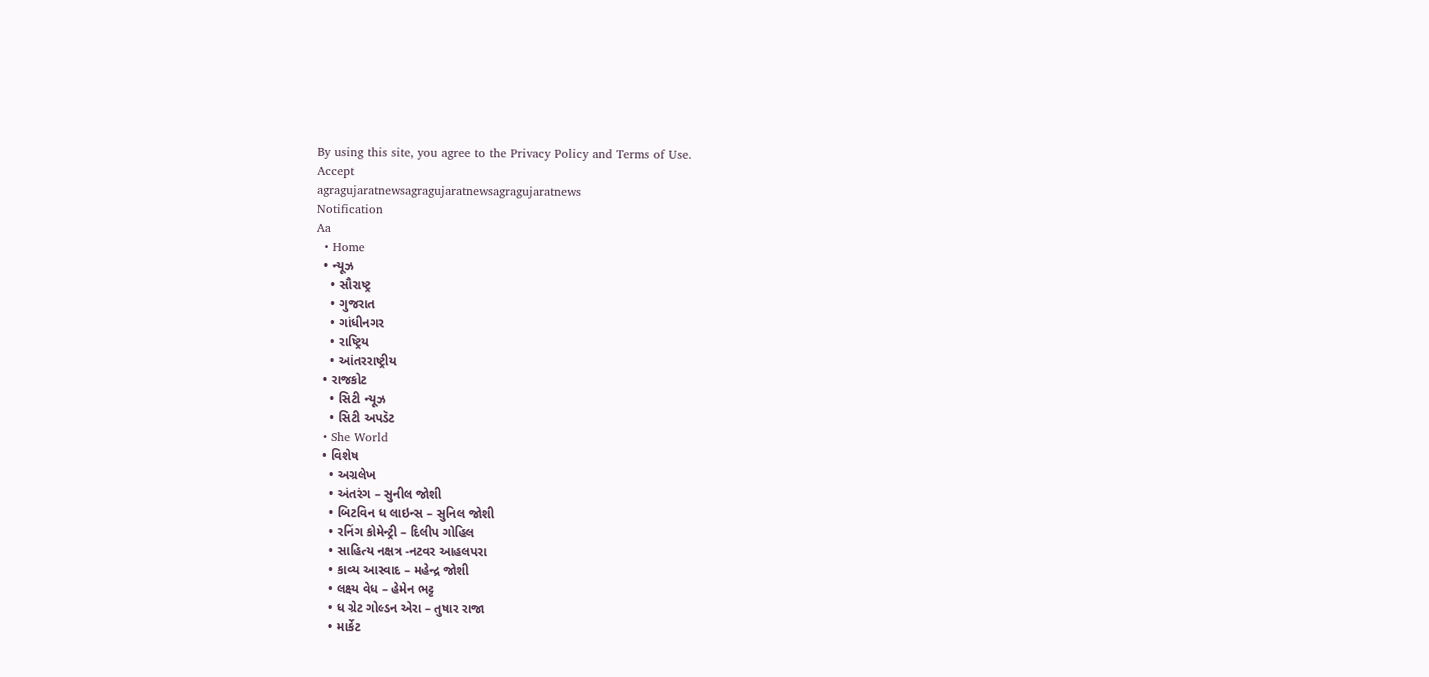By using this site, you agree to the Privacy Policy and Terms of Use.
Accept
agragujaratnewsagragujaratnewsagragujaratnews
Notification
Aa
  • Home
  • ન્યૂઝ
    • સૌરાષ્ટ્ર
    • ગુજરાત
    • ગાંધીનગર
    • રાષ્ટ્રિય
    • આંતરરાષ્ટ્રીય
  • રાજકોટ
    • સિટી ન્યૂઝ
    • સિટી અપડૅટ
  • She World
  • વિશેષ
    • અગ્રલેખ
    • અંતરંગ – સુનીલ જોશી
    • બિટવિન ધ લાઇન્સ – સુનિલ જોશી
    • રનિંગ કોમેન્ટ્રી – દિલીપ ગોહિલ
    • સાહિત્ય નક્ષત્ર -નટવર આહલપરા
    • કાવ્ય આસ્વાદ – મહેન્દ્ર જોશી
    • લક્ષ્ય વેધ – હેમેન ભટ્ટ
    • ધ ગ્રેટ ગોલ્ડન એરા – તુષાર રાજા
    • માર્કેટ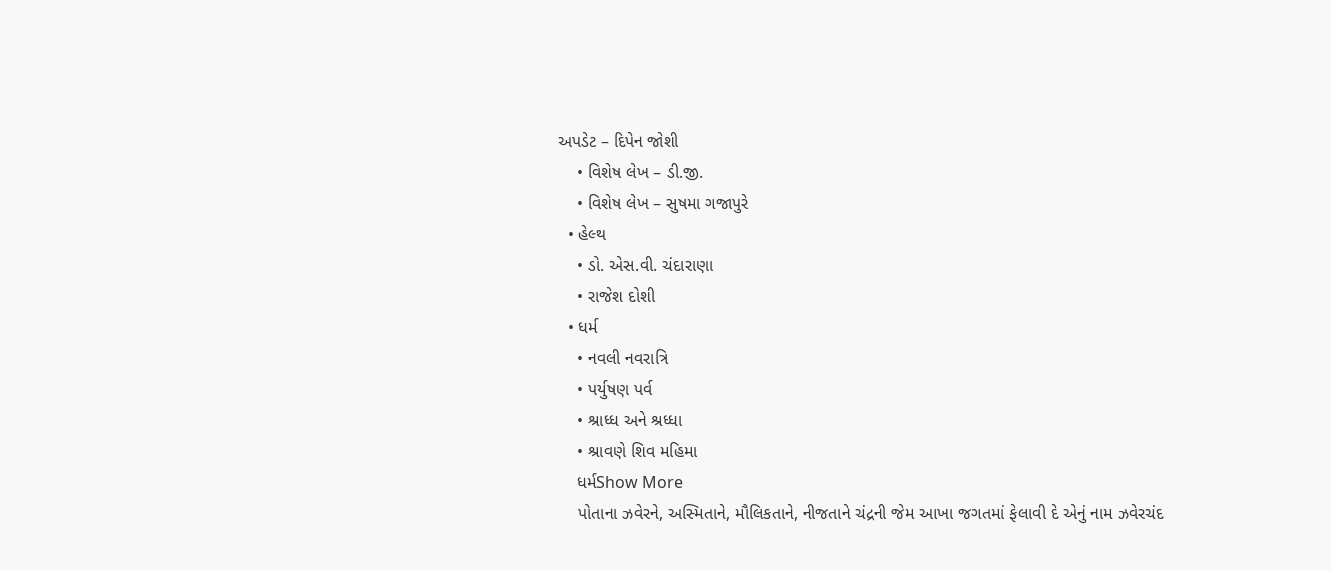અપડેટ – દિપેન જોશી
    • વિશેષ લેખ – ડી.જી.
    • વિશેષ લેખ – સુષમા ગજાપુરે
  • હેલ્થ
    • ડો. એસ.વી. ચંદારાણા
    • રાજેશ દોશી
  • ધર્મ
    • નવલી નવરાત્રિ
    • પર્યુષણ પર્વ
    • શ્રાધ્ધ અને શ્રધ્ધા
    • શ્રાવણે શિવ મહિમા
    ધર્મShow More
    પોતાના ઝવેરને, અસ્મિતાને, મૌલિકતાને, નીજતાને ચંદ્રની જેમ આખા જગતમાં ફેલાવી દે એનું નામ ઝવેરચંદ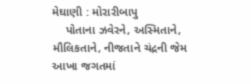મેઘાણી : મોરારીબાપુ
    પોતાના ઝવેરને, અસ્મિતાને, મૌલિકતાને, નીજતાને ચંદ્રની જેમ આખા જગતમાં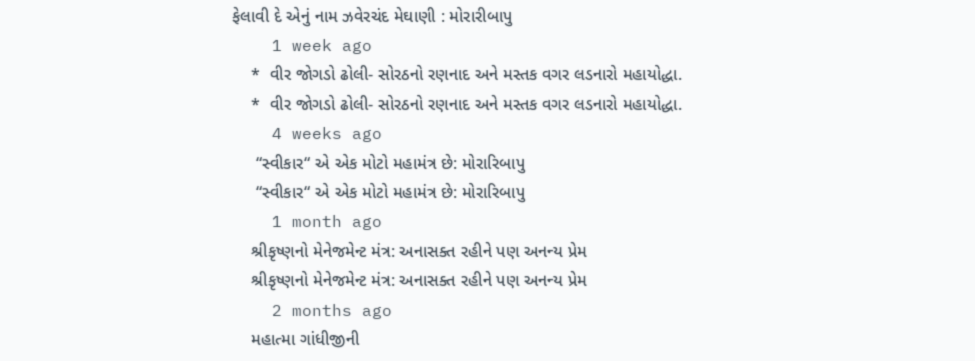ફેલાવી દે એનું નામ ઝવેરચંદ મેઘાણી : મોરારીબાપુ
    1 week ago
    *  વીર જોગડો ઢોલી- સોરઠનો રણનાદ અને મસ્તક વગર લડનારો મહાયોદ્ધા.
    *  વીર જોગડો ઢોલી- સોરઠનો રણનાદ અને મસ્તક વગર લડનારો મહાયોદ્ધા.
    4 weeks ago
     “સ્વીકાર“ એ એક મોટો મહામંત્ર છે: મોરારિબાપુ
     “સ્વીકાર“ એ એક મોટો મહામંત્ર છે: મોરારિબાપુ
    1 month ago
    શ્રીકૃષ્ણનો મેનેજમેન્ટ મંત્ર: અનાસક્ત રહીને પણ અનન્ય પ્રેમ
    શ્રીકૃષ્ણનો મેનેજમેન્ટ મંત્ર: અનાસક્ત રહીને પણ અનન્ય પ્રેમ
    2 months ago
    મહાત્મા ગાંધીજીની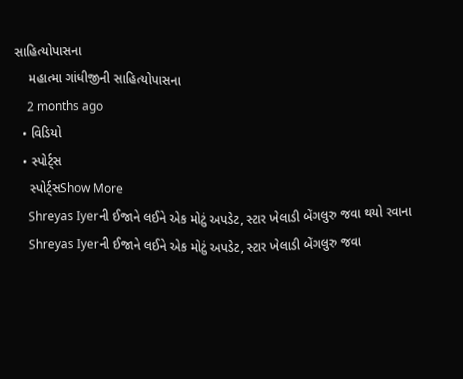સાહિત્યોપાસના
    મહાત્મા ગાંધીજીની સાહિત્યોપાસના
    2 months ago
  • વિડિયો
  • સ્પોર્ટ્સ
    સ્પોર્ટ્સShow More
    Shreyas Iyerની ઈજાને લઈને એક મોટું અપડેટ, સ્ટાર ખેલાડી બેંગલુરુ જવા થયો રવાના
    Shreyas Iyerની ઈજાને લઈને એક મોટું અપડેટ, સ્ટાર ખેલાડી બેંગલુરુ જવા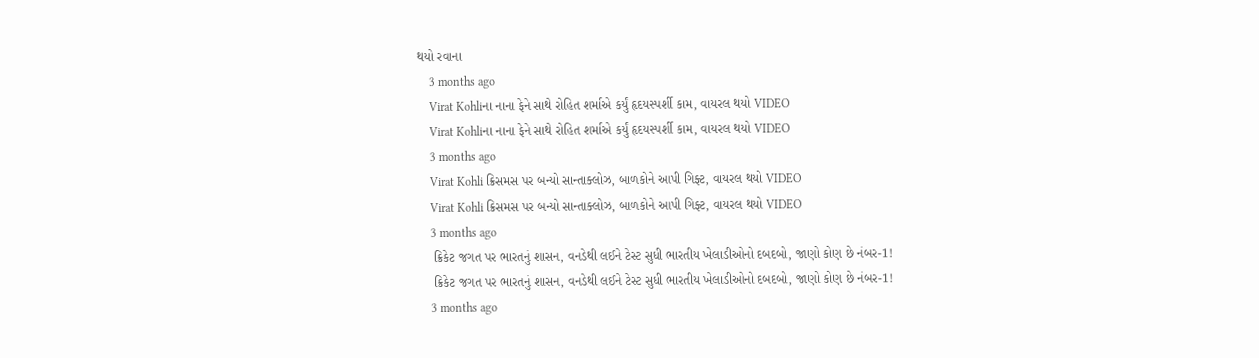થયો રવાના
    3 months ago
    Virat Kohliના નાના ફેને સાથે રોહિત શર્માએ કર્યું હૃદયસ્પર્શી કામ, વાયરલ થયો VIDEO
    Virat Kohliના નાના ફેને સાથે રોહિત શર્માએ કર્યું હૃદયસ્પર્શી કામ, વાયરલ થયો VIDEO
    3 months ago
    Virat Kohli ક્રિસમસ પર બન્યો સાન્તાક્લોઝ, બાળકોને આપી ગિફ્ટ, વાયરલ થયો VIDEO
    Virat Kohli ક્રિસમસ પર બન્યો સાન્તાક્લોઝ, બાળકોને આપી ગિફ્ટ, વાયરલ થયો VIDEO
    3 months ago
    ક્રિકેટ જગત પર ભારતનું શાસન, વનડેથી લઈને ટેસ્ટ સુધી ભારતીય ખેલાડીઓનો દબદબો, જાણો કોણ છે નંબર-1!
    ક્રિકેટ જગત પર ભારતનું શાસન, વનડેથી લઈને ટેસ્ટ સુધી ભારતીય ખેલાડીઓનો દબદબો, જાણો કોણ છે નંબર-1!
    3 months ago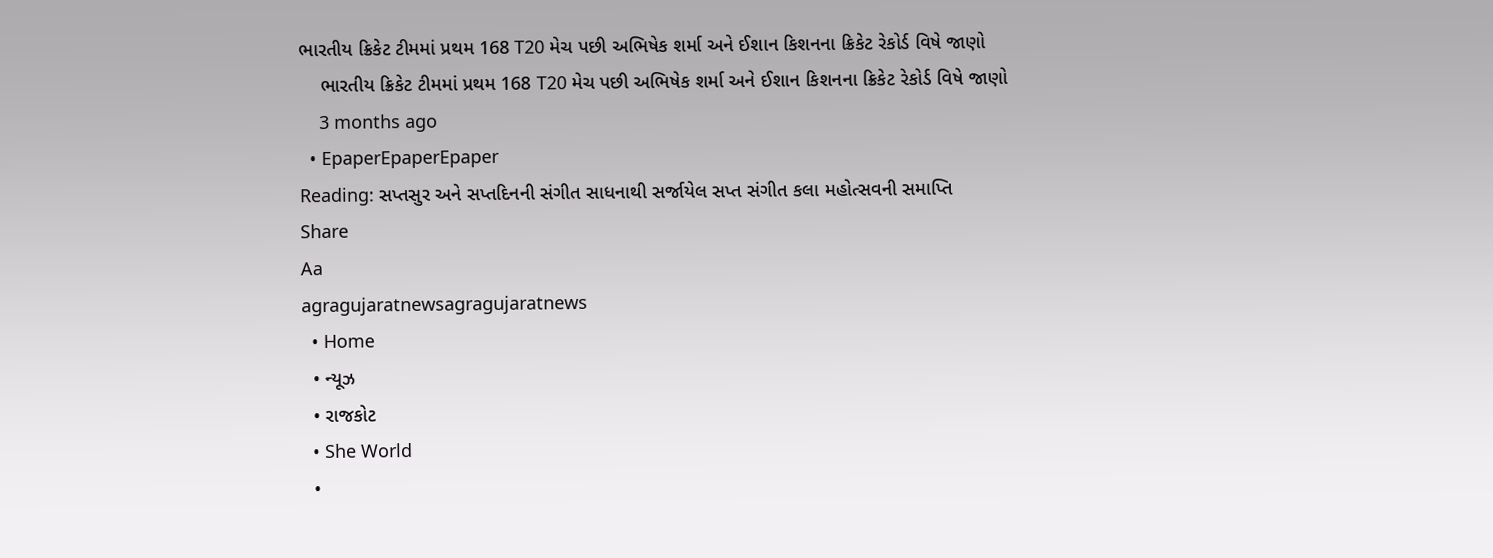ભારતીય ક્રિકેટ ટીમમાં પ્રથમ 168 T20 મેચ પછી અભિષેક શર્મા અને ઈશાન કિશનના ક્રિકેટ રેકોર્ડ વિષે જાણો
    ભારતીય ક્રિકેટ ટીમમાં પ્રથમ 168 T20 મેચ પછી અભિષેક શર્મા અને ઈશાન કિશનના ક્રિકેટ રેકોર્ડ વિષે જાણો
    3 months ago
  • EpaperEpaperEpaper
Reading: સપ્તસુર અને સપ્તદિનની સંગીત સાધનાથી સર્જાયેલ સપ્ત સંગીત કલા મહોત્સવની સમાપ્તિ
Share
Aa
agragujaratnewsagragujaratnews
  • Home
  • ન્યૂઝ
  • રાજકોટ
  • She World
  •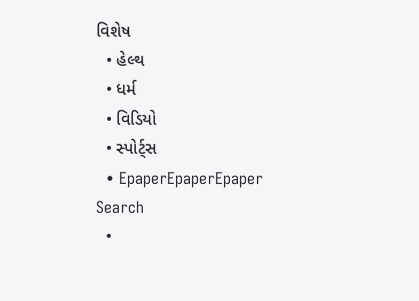વિશેષ
  • હેલ્થ
  • ધર્મ
  • વિડિયો
  • સ્પોર્ટ્સ
  • EpaperEpaperEpaper
Search
  •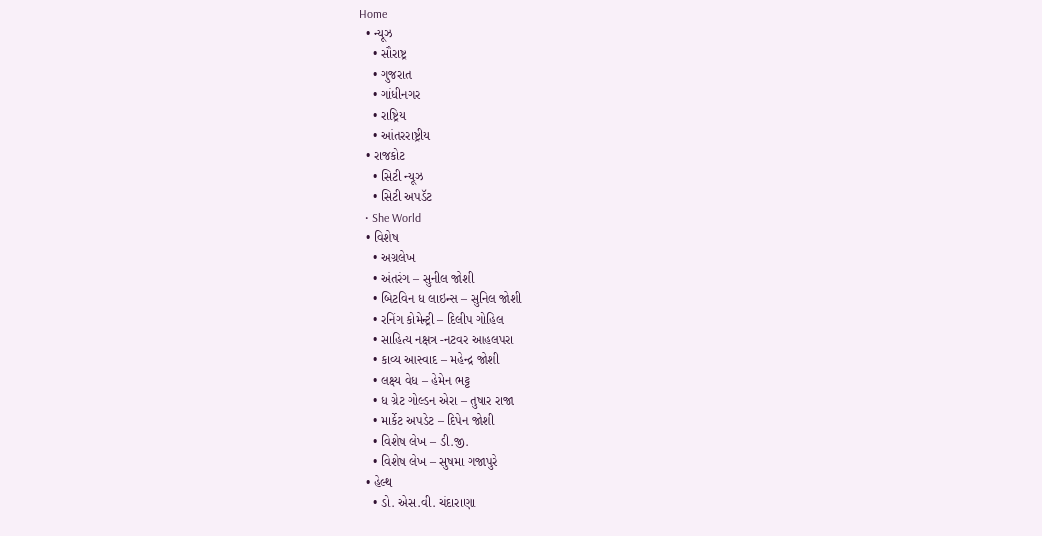Home
  • ન્યૂઝ
    • સૌરાષ્ટ્ર
    • ગુજરાત
    • ગાંધીનગર
    • રાષ્ટ્રિય
    • આંતરરાષ્ટ્રીય
  • રાજકોટ
    • સિટી ન્યૂઝ
    • સિટી અપડૅટ
  • She World
  • વિશેષ
    • અગ્રલેખ
    • અંતરંગ – સુનીલ જોશી
    • બિટવિન ધ લાઇન્સ – સુનિલ જોશી
    • રનિંગ કોમેન્ટ્રી – દિલીપ ગોહિલ
    • સાહિત્ય નક્ષત્ર -નટવર આહલપરા
    • કાવ્ય આસ્વાદ – મહેન્દ્ર જોશી
    • લક્ષ્ય વેધ – હેમેન ભટ્ટ
    • ધ ગ્રેટ ગોલ્ડન એરા – તુષાર રાજા
    • માર્કેટ અપડેટ – દિપેન જોશી
    • વિશેષ લેખ – ડી.જી.
    • વિશેષ લેખ – સુષમા ગજાપુરે
  • હેલ્થ
    • ડો. એસ.વી. ચંદારાણા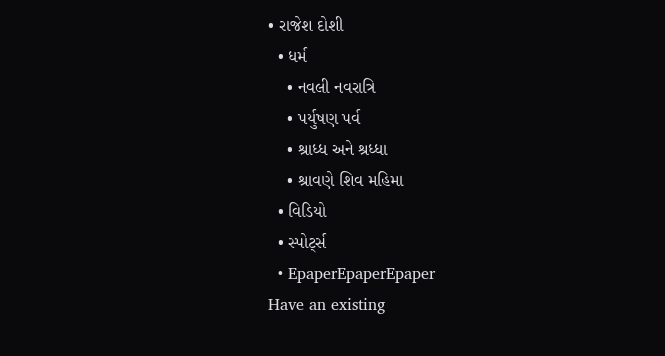• રાજેશ દોશી
  • ધર્મ
    • નવલી નવરાત્રિ
    • પર્યુષણ પર્વ
    • શ્રાધ્ધ અને શ્રધ્ધા
    • શ્રાવણે શિવ મહિમા
  • વિડિયો
  • સ્પોર્ટ્સ
  • EpaperEpaperEpaper
Have an existing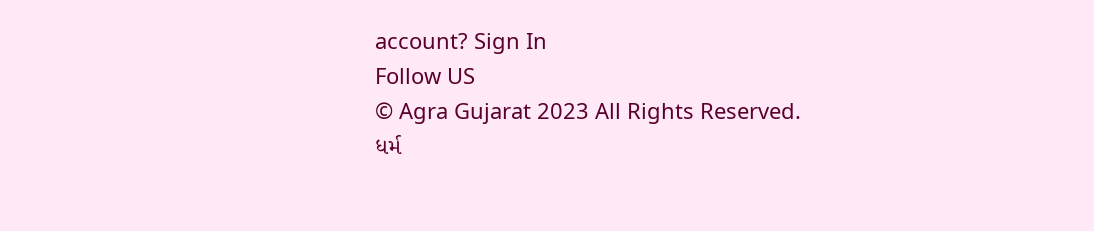account? Sign In
Follow US
© Agra Gujarat 2023 All Rights Reserved.
ધર્મ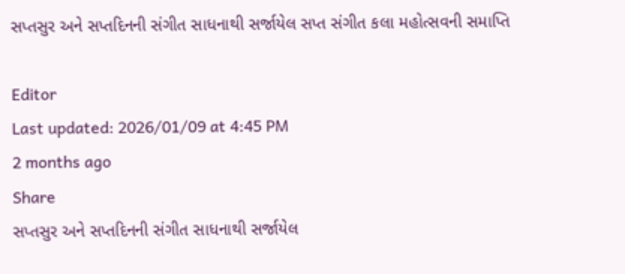સપ્તસુર અને સપ્તદિનની સંગીત સાધનાથી સર્જાયેલ સપ્ત સંગીત કલા મહોત્સવની સમાપ્તિ

Editor
Last updated: 2026/01/09 at 4:45 PM
2 months ago
Share
સપ્તસુર અને સપ્તદિનની સંગીત સાધનાથી સર્જાયેલ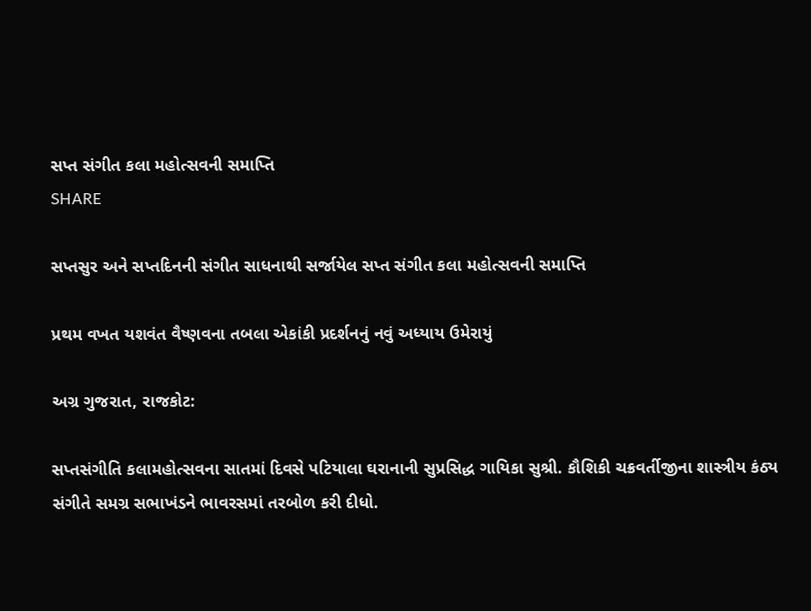સપ્ત સંગીત કલા મહોત્સવની સમાપ્તિ
SHARE

સપ્તસુર અને સપ્તદિનની સંગીત સાધનાથી સર્જાયેલ સપ્ત સંગીત કલા મહોત્સવની સમાપ્તિ

પ્રથમ વખત યશવંત વૈષ્ણવના તબલા એકાંકી પ્રદર્શનનું નવું અધ્યાય ઉમેરાયું

અગ્ર ગુજરાત, રાજકોટ:

સપ્તસંગીતિ કલામહોત્સવના સાતમાં દિવસે પટિયાલા ઘરાનાની સુપ્રસિદ્ધ ગાયિકા સુશ્રી. કૌશિકી ચક્રવર્તીજીના શાસ્ત્રીય કંઠ્ય સંગીતે સમગ્ર સભાખંડને ભાવરસમાં તરબોળ કરી દીધો.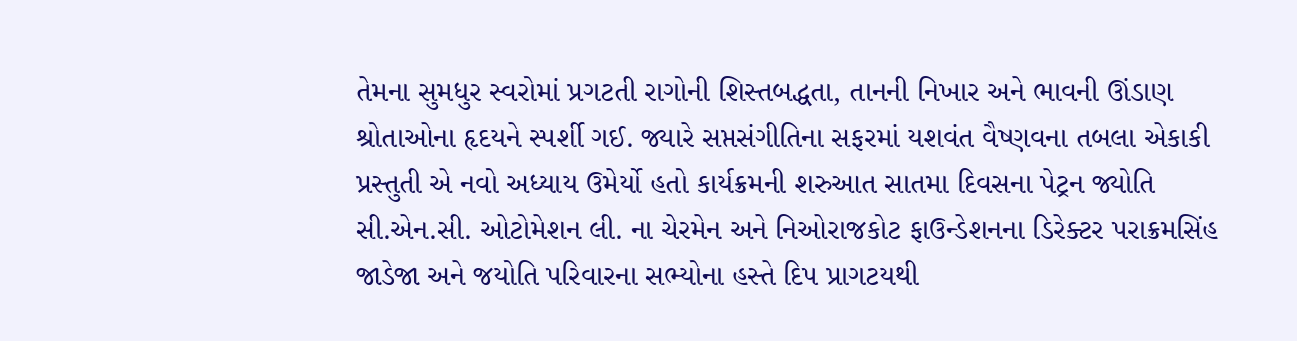તેમના સુમધુર સ્વરોમાં પ્રગટતી રાગોની શિસ્તબદ્ધતા, તાનની નિખાર અને ભાવની ઊંડાણ શ્રોતાઓના હૃદયને સ્પર્શી ગઈ. જ્યારે સપ્તસંગીતિના સફરમાં યશવંત વૈષ્ણવના તબલા એકાકી પ્રસ્તુતી એ નવો અધ્યાય ઉમેર્યો હતો કાર્યક્રમની શરુઆત સાતમા દિવસના પેટ્રન જ્યોતિ સી.એન.સી. ઓટોમેશન લી. ના ચેરમેન અને નિઓરાજકોટ ફાઉન્ડેશનના ડિરેક્ટર પરાક્રમસિંહ જાડેજા અને જયોતિ પરિવારના સભ્યોના હસ્તે દિપ પ્રાગટયથી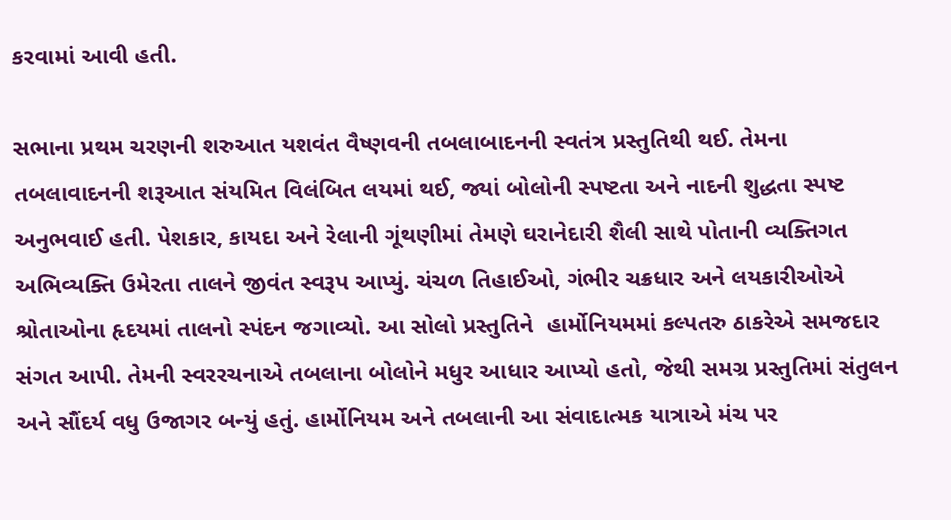કરવામાં આવી હતી.

સભાના પ્રથમ ચરણની શરુઆત યશવંત વૈષ્ણવની તબલાબાદનની સ્વતંત્ર પ્રસ્તુતિથી થઈ. તેમના તબલાવાદનની શરૂઆત સંયમિત વિલંબિત લયમાં થઈ, જ્યાં બોલોની સ્પષ્ટતા અને નાદની શુદ્ધતા સ્પષ્ટ અનુભવાઈ હતી. પેશકાર, કાયદા અને રેલાની ગૂંથણીમાં તેમણે ઘરાનેદારી શૈલી સાથે પોતાની વ્યક્તિગત અભિવ્યક્તિ ઉમેરતા તાલને જીવંત સ્વરૂપ આપ્યું. ચંચળ તિહાઈઓ, ગંભીર ચક્રધાર અને લયકારીઓએ શ્રોતાઓના હૃદયમાં તાલનો સ્પંદન જગાવ્યો. આ સોલો પ્રસ્તુતિને  હાર્મોનિયમમાં કલ્પતરુ ઠાકરેએ સમજદાર સંગત આપી. તેમની સ્વરરચનાએ તબલાના બોલોને મધુર આધાર આપ્યો હતો, જેથી સમગ્ર પ્રસ્તુતિમાં સંતુલન અને સૌંદર્ય વધુ ઉજાગર બન્યું હતું. હાર્મોનિયમ અને તબલાની આ સંવાદાત્મક યાત્રાએ મંચ પર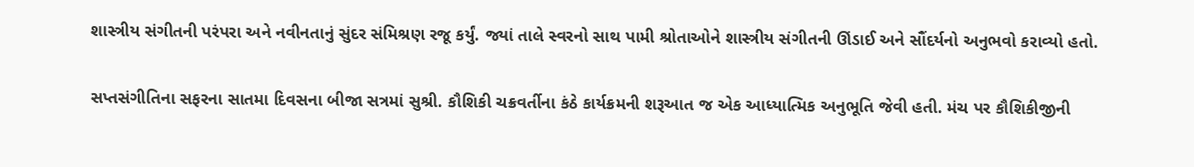શાસ્ત્રીય સંગીતની પરંપરા અને નવીનતાનું સુંદર સંમિશ્રણ રજૂ કર્યું. જ્યાં તાલે સ્વરનો સાથ પામી શ્રોતાઓને શાસ્ત્રીય સંગીતની ઊંડાઈ અને સૌંદર્યનો અનુભવો કરાવ્યો હતો.

સપ્તસંગીતિના સફરના સાતમા દિવસના બીજા સત્રમાં સુશ્રી. કૌશિકી ચક્રવર્તીના કંઠે કાર્યક્રમની શરૂઆત જ એક આધ્યાત્મિક અનુભૂતિ જેવી હતી. મંચ પર કૌશિકીજીની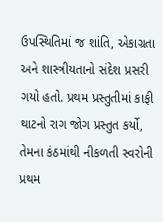ઉપસ્થિતિમાં જ શાંતિ, એકાગ્રતા અને શાસ્ત્રીયતાનો સંદેશ પ્રસરી ગયો હતો. પ્રથમ પ્રસ્તુતીમાં કાફી થાટનો રાગ જોગ પ્રસ્તુત કર્યો, તેમના કંઠમાંથી નીકળતી સ્વરોની પ્રથમ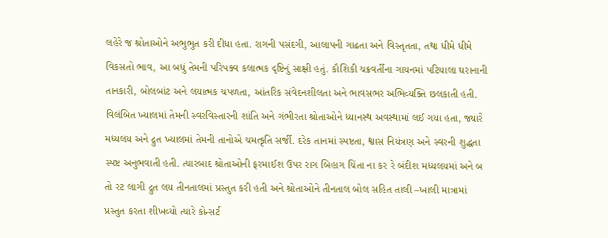લહેરે જ શ્રોતાઓને અભુભુત કરી દીધા હતા. રાગની પસંદગી, આલાપની ગાઢતા અને વિસ્તૃતતા, તથા ધીમે ધીમે વિકસતો ભાવ, આ બધું તેમની પરિપક્વ કલાત્મક દૃષ્ટિનું સાક્ષી હતું. કૌશિકી ચક્રવર્તીના ગાયનમાં પટિયાલા ઘરાનાની તાનકારી, બોલબાંટ અને લયાત્મક ચપળતા, આંતરિક સંવેદનશીલતા અને ભાવસભર અભિવ્યક્તિ છલકાતી હતી. વિલંબિત ખ્યાલમાં તેમની સ્વરવિસ્તારની શાંતિ અને ગંભીરતા શ્રોતાઓને ધ્યાનસ્થ અવસ્થામાં લઈ ગયા હતા, જ્યારે મધ્યલય અને દ્રુત ખ્યાલમાં તેમની તાનોએ ચમત્કૃતિ સર્જી. દરેક તાનમાં સ્પષ્ટતા, શ્વાસ નિયંત્રણ અને સ્વરની શુદ્ધતા સ્પષ્ટ અનુભવાતી હતી. ત્યારબાદ શ્રોતાઓની ફરમાઈશ ઉપર રાગ બિહાગ ચિંતા ના કર રે બંદીશ મધ્યલયમાં અને બ તો રટ લાગી દ્રુત લય તીનતાલમાં પ્રસ્તુત કરી હતી અને શ્રોતાઓને તીનતાલ બોલ સહિત તાલી –ખાલી માત્રામાં પ્રસ્તુત કરતા શીખવ્યો ત્યારે કોન્સર્ટ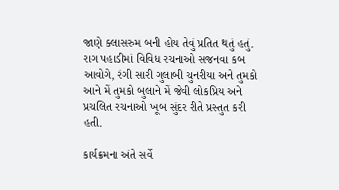જાણે ક્લાસરુમ બની હોય તેવું પ્રતિત થતું હતું. રાગ પહાડીમાં વિવિધ રચનાઓ સજનવા કબ આવોગે, રંગી સારી ગુલાબી ચુનરીયા અને તુમકો આને મેં તુમકો બુલાને મેં જેવી લોકપ્રિય અને પ્રચલિત રચનાઓ ખૂબ સુંદર રીતે પ્રસ્તુત કરી હતી.

કાર્યક્રમના અંતે સર્વે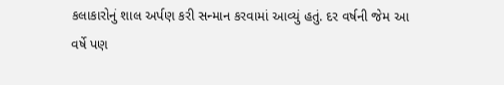કલાકારોનું શાલ અર્પણ કરી સન્માન કરવામાં આવ્યું હતું. દર વર્ષની જેમ આ વર્ષે પણ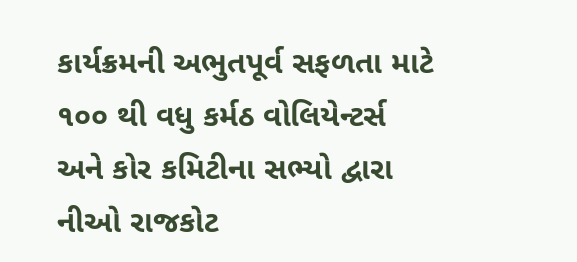કાર્યક્રમની અભુતપૂર્વ સફળતા માટે ૧૦૦ થી વધુ કર્મઠ વોલિયેન્ટર્સ અને કોર કમિટીના સભ્યો દ્વારા નીઓ રાજકોટ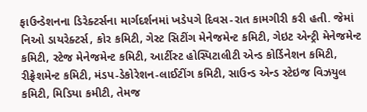ફાઉન્ડેશનના ડિરેક્ટર્સના માર્ગદર્શનમાં ખડેપગે દિવસ-રાત કામગીરી કરી હતી. જેમાં નિઓ ડાયરેક્ટર્સ, કોર કમિટી, ગેસ્ટ સિટીંગ મેનેજમેન્ટ કમિટી, ગેઇટ એન્ટ્રી મેનેજમેન્ટ કમિટી, સ્ટેજ મેનેજમેન્ટ કમિટી, આર્ટીસ્ટ હોસ્પિટાલીટી એન્ડ કોર્ડિનેશન કમિટી, રીફ્રેશમેન્ટ કમિટી, મંડપ-ડેકોરેશન-લાઈટીંગ કમિટી, સાઉન્ડ એન્ડ સ્ટેઇજ વિઝયુલ કમિટી, મિડિયા કમીટી, તેમજ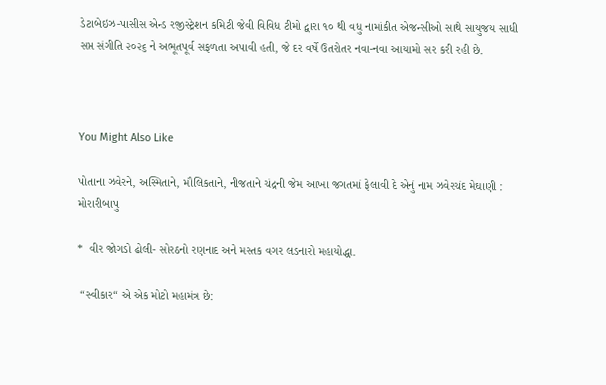ડેટાબેઇઝ-પાસીસ એન્ડ રજીસ્ટ્રેશન કમિટી જેવી વિવિધ ટીમો દ્વારા ૧૦ થી વધુ નામાંકીત એજન્સીઓ સાથે સાયુજય સાધી સપ્ત સંગીતિ ૨૦૨૬ ને અભૂતપૂર્વ સફળતા અપાવી હતી, જે દર વર્ષે ઉતરોતર નવા-નવા આયામો સર કરી રહી છે.



You Might Also Like

પોતાના ઝવેરને, અસ્મિતાને, મૌલિકતાને, નીજતાને ચંદ્રની જેમ આખા જગતમાં ફેલાવી દે એનું નામ ઝવેરચંદ મેઘાણી : મોરારીબાપુ

*  વીર જોગડો ઢોલી- સોરઠનો રણનાદ અને મસ્તક વગર લડનારો મહાયોદ્ધા.

 “સ્વીકાર“ એ એક મોટો મહામંત્ર છે: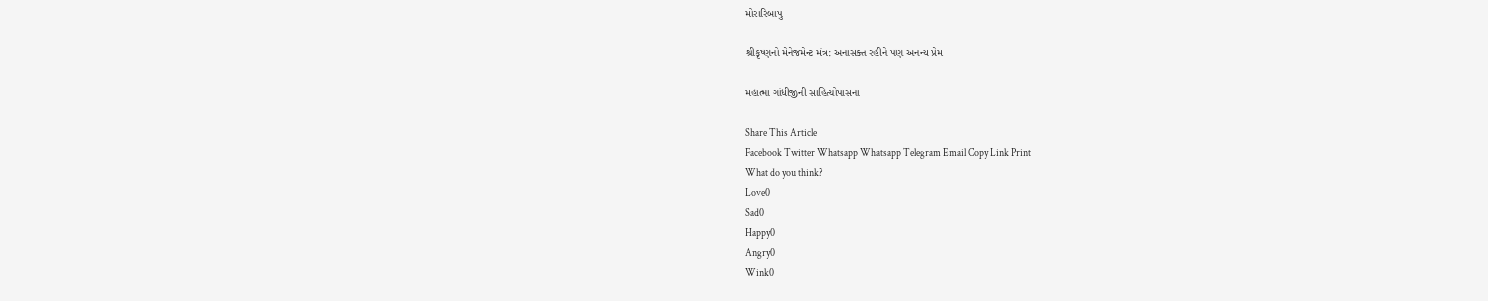મોરારિબાપુ

શ્રીકૃષ્ણનો મેનેજમેન્ટ મંત્ર: અનાસક્ત રહીને પણ અનન્ય પ્રેમ

મહાત્મા ગાંધીજીની સાહિત્યોપાસના

Share This Article
Facebook Twitter Whatsapp Whatsapp Telegram Email Copy Link Print
What do you think?
Love0
Sad0
Happy0
Angry0
Wink0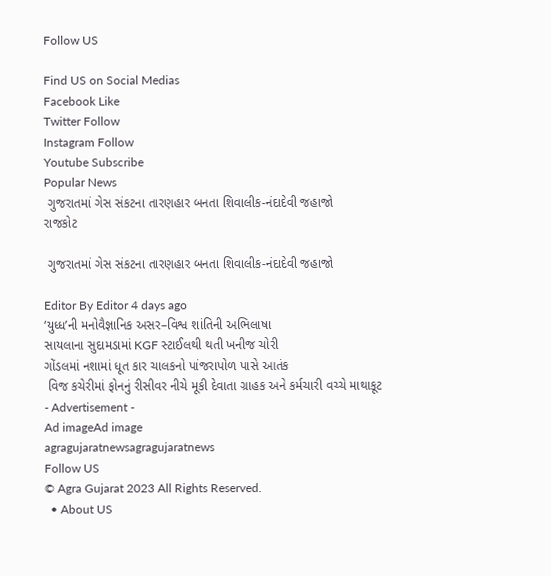Follow US

Find US on Social Medias
Facebook Like
Twitter Follow
Instagram Follow
Youtube Subscribe
Popular News
 ગુજરાતમાં ગેસ સંકટના તારણહાર બનતા શિવાલીક-નંદાદેવી જહાજો
રાજકોટ

 ગુજરાતમાં ગેસ સંકટના તારણહાર બનતા શિવાલીક-નંદાદેવી જહાજો

Editor By Editor 4 days ago
‘યુધ્ધ’ની મનોવૈજ્ઞાનિક અસર–વિશ્વ શાંતિની અભિલાષા
સાયલાના સુદામડામાં KGF સ્ટાઈલથી થતી ખનીજ ચોરી
ગોંડલમાં નશામાં ધૂત કાર ચાલકનો પાંજરાપોળ પાસે આતંક
 વિજ કચેરીમાં ફોનનું રીસીવર નીચે મૂકી દેવાતા ગ્રાહક અને કર્મચારી વચ્ચે માથાકૂટ
- Advertisement -
Ad imageAd image
agragujaratnewsagragujaratnews
Follow US
© Agra Gujarat 2023 All Rights Reserved.
  • About US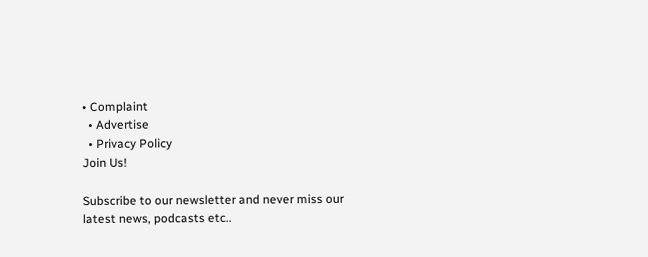• Complaint
  • Advertise
  • Privacy Policy
Join Us!

Subscribe to our newsletter and never miss our latest news, podcasts etc..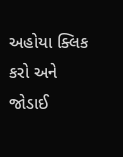અહોયા ક્લિક કરો અને જોડાઈ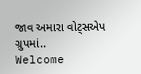જાવ અમારા વોટ્સએપ ગ્રુપમાં..
Welcome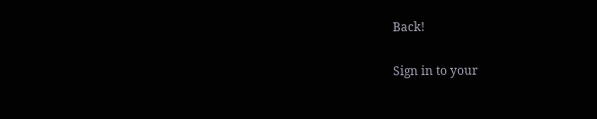Back!

Sign in to your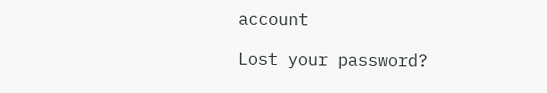account

Lost your password?